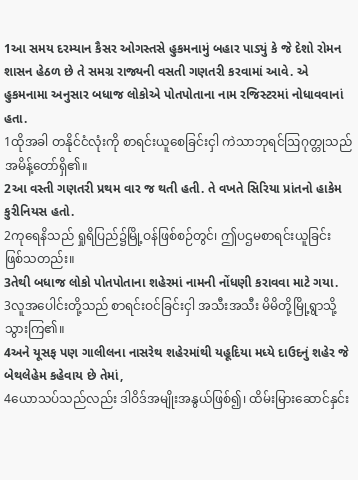1આ સમય દરમ્યાન કૈસર ઓગસ્તસે હુકમનામું બહાર પાડ્યું કે જે દેશો રોમન શાસન હેઠળ છે તે સમગ્ર રાજ્યની વસતી ગણતરી કરવામાં આવે. એ હુકમનામા અનુસાર બધાજ લોકોએ પોતપોતાના નામ રજિસ્ટરમાં નોધાવવાનાં હતા.
1ထိုအခါ တနိုင်ငံလုံးကို စာရင်းယူစေခြင်းငှါ ကဲသာဘုရင်ဩဂုတ္တုသည် အမိန့်တော်ရှိ၏။
2આ વસ્તી ગણતરી પ્રથમ વાર જ થતી હતી. તે વખતે સિરિયા પ્રાંતનો હાકેમ કુરીનિયસ હતો.
2ကုရေနိသည် ရှုရိပြည်၌မြို့ဝန်ဖြစ်စဉ်တွင်၊ ဤပဌမစာရင်းယူခြင်း ဖြစ်သတည်း။
3તેથી બધાજ લોકો પોતપોતાના શહેરમાં નામની નોંધણી કરાવવા માટે ગયા.
3လူအပေါင်းတို့သည် စာရင်းဝင်ခြင်းငှါ အသီးအသီး မိမိတို့မြို့ရွာသို့ သွားကြ၏။
4અને યૂસફ પણ ગાલીલના નાસરેથ શહેરમાંથી યહૂદિયા મધ્યે દાઉદનું શહેર જે બેથલેહેમ કહેવાય છે તેમાં,
4ယောသပ်သည်လည်း ဒါဝိဒ်အမျိုးအနွယ်ဖြစ်၍၊ ထိမ်းမြားဆောင်နှင်း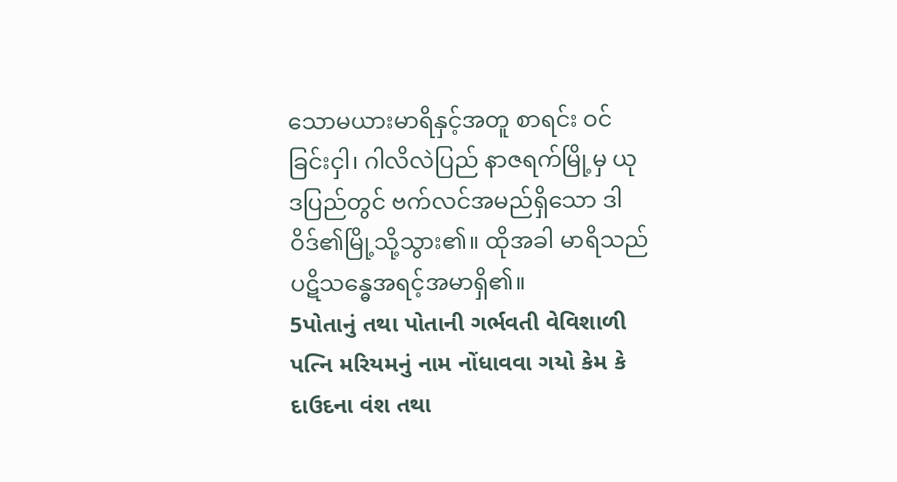သောမယားမာရိနှင့်အတူ စာရင်း ဝင်ခြင်းငှါ၊ ဂါလိလဲပြည် နာဇရက်မြို့မှ ယုဒပြည်တွင် ဗက်လင်အမည်ရှိသော ဒါဝိဒ်၏မြို့သို့သွား၏။ ထိုအခါ မာရိသည် ပဋိသန္ဓေအရင့်အမာရှိ၏။
5પોતાનું તથા પોતાની ગર્ભવતી વેવિશાળી પત્નિ મરિયમનું નામ નોંધાવવા ગયો કેમ કે દાઉદના વંશ તથા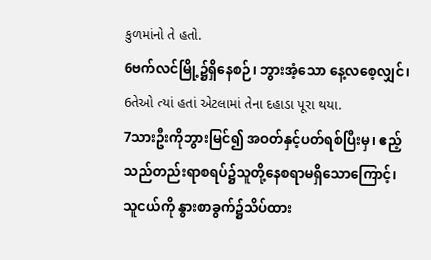કુળમાંનો તે હતો.
6ဗက်လင်မြို့၌ရှိနေစဉ်၊ ဘွားအံ့သော နေ့လစေ့လျှင်၊
6તેઓ ત્યાં હતાં એટલામાં તેના દહાડા પૂરા થયા.
7သားဦးကိုဘွားမြင်၍ အဝတ်နှင့်ပတ်ရစ်ပြီးမှ၊ ဧည့်သည်တည်းရာစရပ်၌သူတို့နေစရာမရှိသောကြောင့်၊ သူငယ်ကို နွားစာခွက်၌သိပ်ထား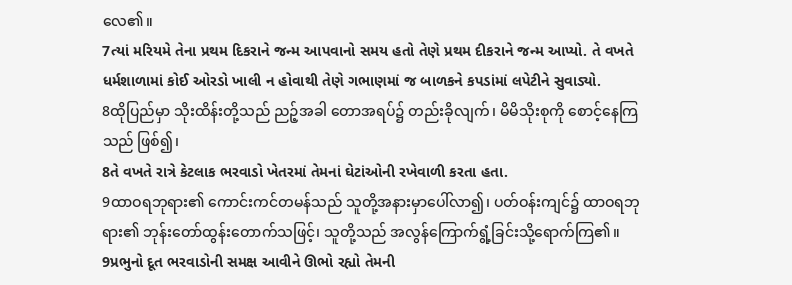လေ၏။
7ત્યાં મરિયમે તેના પ્રથમ દિકરાને જન્મ આપવાનો સમય હતો તેણે પ્રથમ દીકરાને જન્મ આપ્યો. તે વખતે ધર્મશાળામાં કોઈ ઓરડો ખાલી ન હોવાથી તેણે ગભાણમાં જ બાળકને કપડાંમાં લપેટીને સુવાડ્યો.
8ထိုပြည်မှာ သိုးထိန်းတို့သည် ညဉ့်အခါ တောအရပ်၌ တည်းခိုလျက်၊ မိမိသိုးစုကို စောင့်နေကြသည် ဖြစ်၍၊
8તે વખતે રાત્રે કેટલાક ભરવાડો ખેતરમાં તેમનાં ઘેટાંઓની રખેવાળી કરતા હતા.
9ထာဝရဘုရား၏ ကောင်းကင်တမန်သည် သူတို့အနားမှာပေါ်လာ၍၊ ပတ်ဝန်းကျင်၌ ထာဝရဘုရား၏ ဘုန်းတော်ထွန်းတောက်သဖြင့်၊ သူတို့သည် အလွန်ကြောက်ရွံ့ခြင်းသို့ရောက်ကြ၏။
9પ્રભુનો દૂત ભરવાડોની સમક્ષ આવીને ઊભો રહ્યો તેમની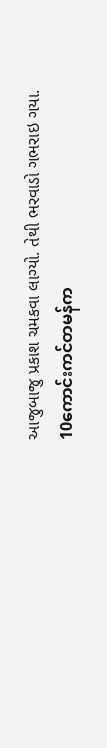આજુબાજુ પ્રકાશ ચમકવા લાગ્યો. તેથી ભરવાડો ગભરાઇ ગયા.
10ကောင်းကင်တမန်က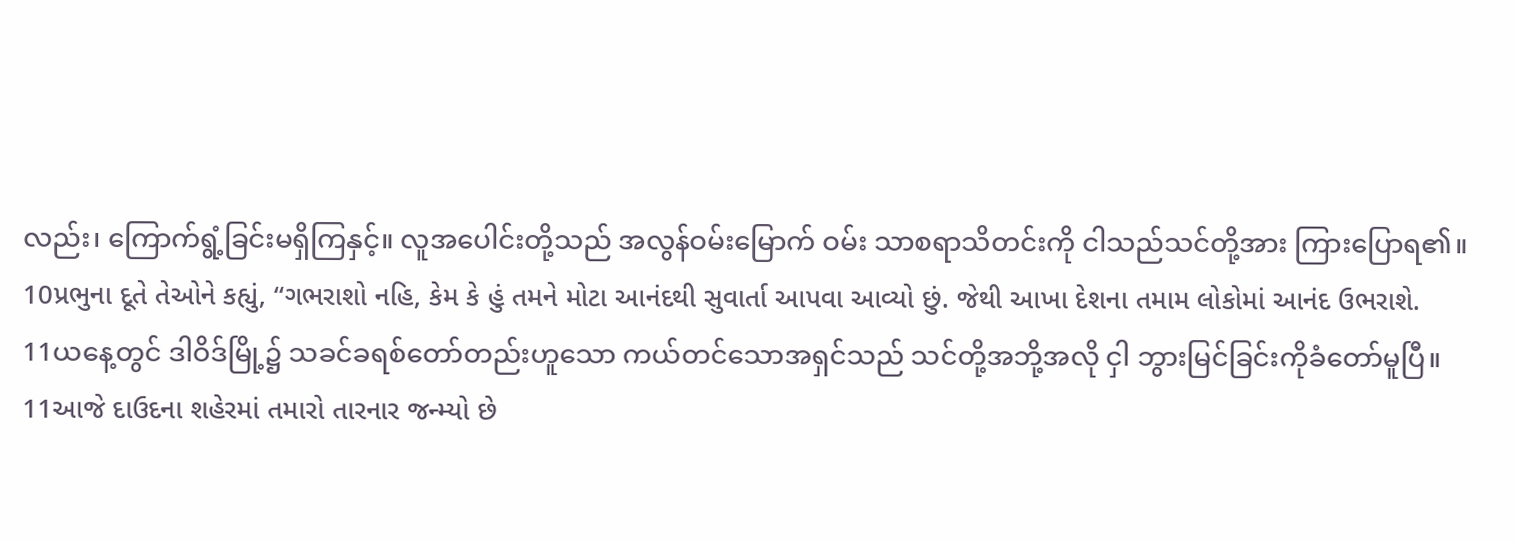လည်း၊ ကြောက်ရွံ့ခြင်းမရှိကြနှင့်။ လူအပေါင်းတို့သည် အလွန်ဝမ်းမြောက် ဝမ်း သာစရာသိတင်းကို ငါသည်သင်တို့အား ကြားပြောရ၏။
10પ્રભુના દૂતે તેઓને કહ્યું, “ગભરાશો નહિ, કેમ કે હું તમને મોટા આનંદથી સુવાર્તા આપવા આવ્યો છું. જેથી આખા દેશના તમામ લોકોમાં આનંદ ઉભરાશે.
11ယနေ့တွင် ဒါဝိဒ်မြို့၌ သခင်ခရစ်တော်တည်းဟူသော ကယ်တင်သောအရှင်သည် သင်တို့အဘို့အလို ငှါ ဘွားမြင်ခြင်းကိုခံတော်မူပြီ။
11આજે દાઉદના શહેરમાં તમારો તારનાર જન્મ્યો છે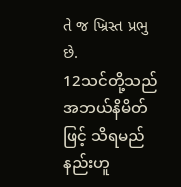તે જ ખ્રિસ્ત પ્રભુ છે.
12သင်တို့သည် အဘယ်နိမိတ်ဖြင့် သိရမည်နည်းဟူ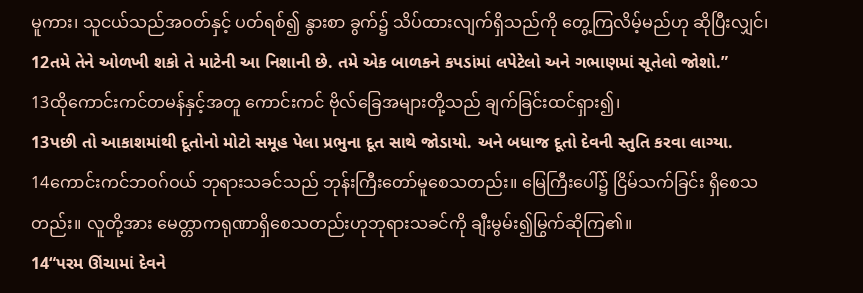မူကား၊ သူငယ်သည်အဝတ်နှင့် ပတ်ရစ်၍ နွားစာ ခွက်၌ သိပ်ထားလျက်ရှိသည်ကို တွေ့ကြလိမ့်မည်ဟု ဆိုပြီးလျှင်၊
12તમે તેને ઓળખી શકો તે માટેની આ નિશાની છે. તમે એક બાળકને કપડાંમાં લપેટેલો અને ગભાણમાં સૂતેલો જોશો.”
13ထိုကောင်းကင်တမန်နှင့်အတူ ကောင်းကင် ဗိုလ်ခြေအများတို့သည် ချက်ခြင်းထင်ရှား၍၊
13પછી તો આકાશમાંથી દૂતોનો મોટો સમૂહ પેલા પ્રભુના દૂત સાથે જોડાયો. અને બધાજ દૂતો દેવની સ્તુતિ કરવા લાગ્યા.
14ကောင်းကင်ဘဝဂ်ဝယ် ဘုရားသခင်သည် ဘုန်းကြီးတော်မူစေသတည်း။ မြေကြီးပေါ်၌ ငြိမ်သက်ခြင်း ရှိစေသတည်း။ လူတို့အား မေတ္တာကရုဏာရှိစေသတည်းဟုဘုရားသခင်ကို ချီးမွမ်း၍မြွက်ဆိုကြ၏။
14“પરમ ઊંચામાં દેવને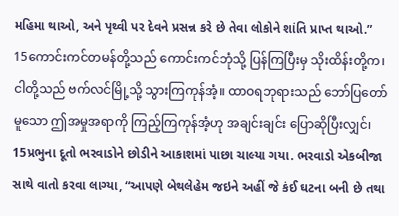મહિમા થાઓ, અને પૃથ્વી પર દેવને પ્રસન્ન કરે છે તેવા લોકોને શાંતિ પ્રાપ્ત થાઓ.”
15ကောင်းကင်တမန်တို့သည် ကောင်းကင်ဘုံသို့ ပြန်ကြပြီးမှ သိုးထိန်းတို့က၊ ငါတို့သည် ဗက်လင်မြို့သို့ သွားကြကုန်အံ့။ ထာဝရဘုရားသည် ဘော်ပြတော်မူသော ဤအမှုအရာကို ကြည့်ကြကုန်အံ့ဟု အချင်းချင်း ပြောဆိုပြီးလျှင်၊
15પ્રભુના દૂતો ભરવાડોને છોડીને આકાશમાં પાછા ચાલ્યા ગયા. ભરવાડો એકબીજા સાથે વાતો કરવા લાગ્યા, “આપણે બેથલેહેમ જઇને અહીં જે કંઈ ઘટના બની છે તથા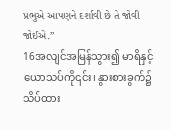પ્રભુએ આપણને દર્શાવી છે તે જોવી જોઈએ.”
16အလျင်အမြန်သွား၍ မာရိနှင့်ယောသပ်ကို၎င်း၊ နွားစားခွက်၌ သိပ်ထား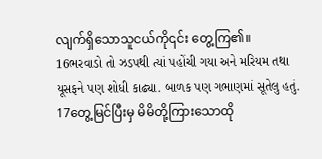လျက်ရှိသောသူငယ်ကို၎င်း တွေ့ကြ၏။
16ભરવાડો તો ઝડપથી ત્યાં પહોંચી ગયા અને મરિયમ તથા યૂસફને પણ શોધી કાઢ્યા. બાળક પણ ગભાણમાં સૂતેલુ હતું.
17တွေ့မြင်ပြီးမှ မိမိတို့ကြားသောထို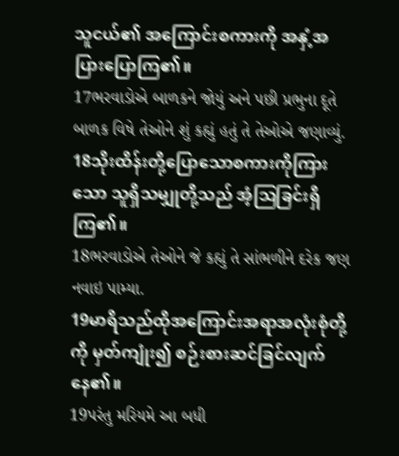သူငယ်၏ အကြောင်းစကားကို အနှံ့အပြားပြောကြ၏။
17ભરવાડોએ બાળકને જોયું અને પછી પ્રભુના દૂતે બાળક વિષે તેઓને શું કહ્યું હતું તે તેઓએ જણાવ્યું.
18သိုးထိန်းတို့ပြောသောစကားကိုကြားသော သူရှိသမျှုတို့သည် အံ့ဩခြင်းရှိကြ၏။
18ભરવાડોએ તેઓને જે કહ્યું તે સાંભળીને દરેક જણ નવાઇ પામ્યા.
19မာရိသည်ထိုအကြောင်းအရာအလုံးစုံတို့ကို မှတ်ကျုံး၍ စဉ်းစားဆင်ခြင်လျက်နေ၏။
19પરંતુ મરિયમે આ બધી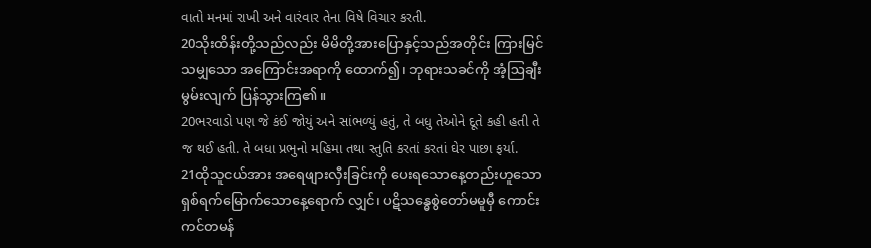વાતો મનમાં રાખી અને વારંવાર તેના વિષે વિચાર કરતી.
20သိုးထိန်းတို့သည်လည်း မိမိတို့အားပြောနှင့်သည်အတိုင်း ကြားမြင်သမျှသော အကြောင်းအရာကို ထောက်၍၊ ဘုရားသခင်ကို အံ့ဩချီးမွမ်းလျက် ပြန်သွားကြ၏။
20ભરવાડો પણ જે કંઈ જોયું અને સાંભળ્યું હતું, તે બધુ તેઓને દૂતે કહી હતી તે જ થઈ હતી. તે બધા પ્રભુનો મહિમા તથા સ્તુતિ કરતાં કરતાં ઘેર પાછા ફર્યા.
21ထိုသူငယ်အား အရေဖျားလှီးခြင်းကို ပေးရသောနေ့တည်းဟူသော ရှစ်ရက်မြောက်သောနေ့ရောက် လျှင်၊ ပဋိသန္ဓေစွဲတော်မမူမှီ ကောင်းကင်တမန်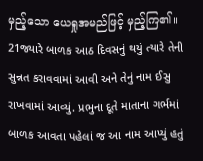မှည့်သော ယေရှုအမည်ဖြင့် မှည့်ကြ၏။
21જ્યારે બાળક આઠ દિવસનું થયું ત્યારે તેની સુન્નત કરાવવામાં આવી અને તેનું નામ ઈસુ રાખવામાં આવ્યું. પ્રભુના દૂતે માતાના ગર્ભમાં બાળક આવતા પહેલાં જ આ નામ આપ્યું હતું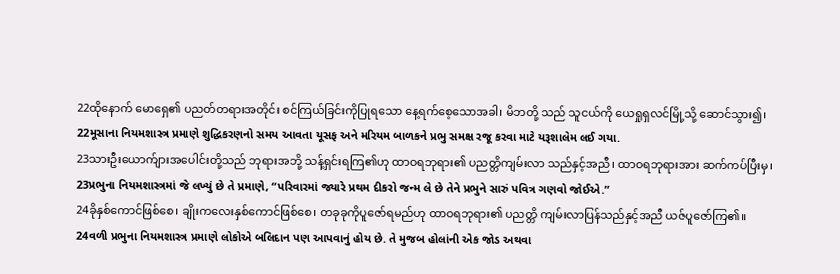22ထိုနောက် မောရှေ၏ ပညတ်တရားအတိုင်း စင်ကြယ်ခြင်းကိုပြုရသော နေ့ရက်စေ့သောအခါ၊ မိဘတို့ သည် သူငယ်ကို ယေရှုရှလင်မြို့သို့ ဆောင်သွား၍၊
22મૂસાના નિયમશાસ્ત્ર પ્રમાણે શુદ્ધિકરણનો સમય આવતા યૂસફ અને મરિયમ બાળકને પ્રભુ સમક્ષ રજૂ કરવા માટે યરૂશાલેમ લઈ ગયા.
23သားဦးယောက်ျားအပေါင်းတို့သည် ဘုရားအဘို့ သန့်ရှင်းရကြ၏ဟု ထာဝရဘုရား၏ ပညတ္တိကျမ်းလာ သည်နှင့်အညီ၊ ထာဝရဘုရားအား ဆက်ကပ်ပြီးမှ၊
23પ્રભુના નિયમશાસ્ત્રમાં જે લખ્યું છે તે પ્રમાણે, “પરિવારમાં જ્યારે પ્રથમ દીકરો જન્મ લે છે તેને પ્રભુને સારું પવિત્ર ગણવો જોઈએ.”
24ခိုနှစ်ကောင်ဖြစ်စေ၊ ချိုးကလေးနှစ်ကောင်ဖြစ်စေ၊ တခုခုကိုပူဇော်ရမည်ဟု ထာဝရဘုရား၏ ပညတ္တိ ကျမ်းလာပြန်သည်နှင့်အညီ ယဇ်ပူဇော်ကြ၏။
24વળી પ્રભુના નિયમશાસ્ત્ર પ્રમાણે લોકોએ બલિદાન પણ આપવાનું હોય છે. તે મુજબ હોલાંની એક જોડ અથવા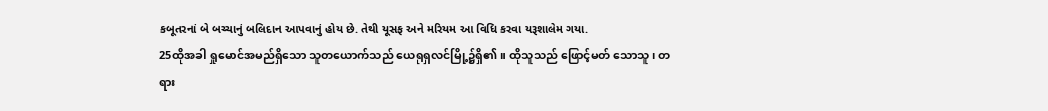કબૂતરનાં બે બચ્ચાનું બલિદાન આપવાનું હોય છે. તેથી યૂસફ અને મરિયમ આ વિધિ કરવા યરૂશાલેમ ગયા.
25ထိုအခါ ရှုမောင်အမည်ရှိသော သူတယောက်သည် ယေရုရှလင်မြို့၌ရှိ၏။ ထိုသူသည် ဖြောင့်မတ် သောသူ၊ တရား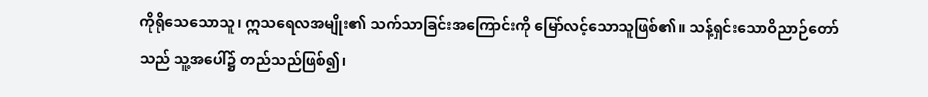ကိုရိုသေသောသူ၊ ဣသရေလအမျိုး၏ သက်သာခြင်းအကြောင်းကို မြော်လင့်သောသူဖြစ်၏။ သန့်ရှင်းသောဝိညာဉ်တော်သည် သူ့အပေါ်၌ တည်သည်ဖြစ်၍၊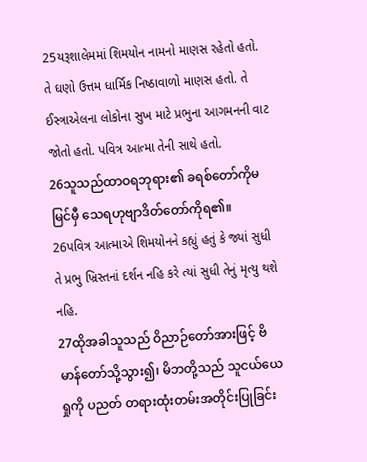25યરૂશાલેમમાં શિમયોન નામનો માણસ રહેતો હતો. તે ઘણો ઉત્તમ ધાર્મિક નિષ્ઠાવાળો માણસ હતો. તે ઈસ્ત્રાએલના લોકોના સુખ માટે પ્રભુના આગમનની વાટ જોતો હતો. પવિત્ર આત્મા તેની સાથે હતો.
26သူသည်ထာဝရဘုရား၏ ခရစ်တော်ကိုမမြင်မှီ သေရဟုဗျာဒိတ်တော်ကိုရ၏။
26પવિત્ર આત્માએ શિમયોનને કહ્યું હતું કે જ્યાં સુધી તે પ્રભુ ખ્રિસ્તનાં દર્શન નહિ કરે ત્યાં સુધી તેનું મૃત્યુ થશે નહિ.
27ထိုအခါသူသည် ဝိညာဉ်တော်အားဖြင့် ဗိမာန်တော်သို့သွား၍၊ မိဘတို့သည် သူငယ်ယေရှုကို ပညတ် တရားထုံးတမ်းအတိုင်းပြုခြင်း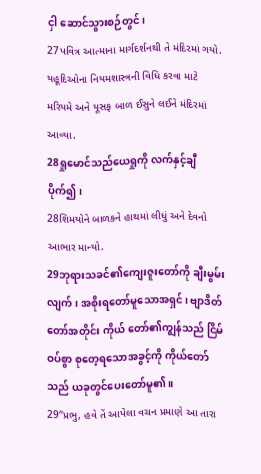ငှါ ဆောင်သွားစဉ်တွင်၊
27પવિત્ર આત્માના માર્ગદર્શનથી તે મંદિરમાં ગયો. યહૂદિઓના નિયમશાસ્ત્રની વિધિ કરવા માટે મરિયમે અને યૂસફ બાળ ઈસુને લઈને મંદિરમાં આવ્યા.
28ရှုမောင်သည်ယေရှုကို လက်နှင့်ချီပိုက်၍၊
28શિમયોને બાળકને હાથમાં લીધું અને દેવનો આભાર માન્યો.
29ဘုရားသခင်၏ကျေးဇူးတော်ကို ချီးမွမ်းလျက်၊ အစိုးရတော်မူသောအရှင်၊ ဗျာဒိတ်တော်အတိုင်း ကိုယ် တော်၏ကျွန်သည် ငြိမ်ဝပ်စွာ စုတေ့ရသောအခွင့်ကို ကိုယ်တော်သည် ယခုတွင်ပေးတော်မူ၏။
29“પ્રભુ, હવે તેં આપેલા વચન પ્રમાણે આ તારા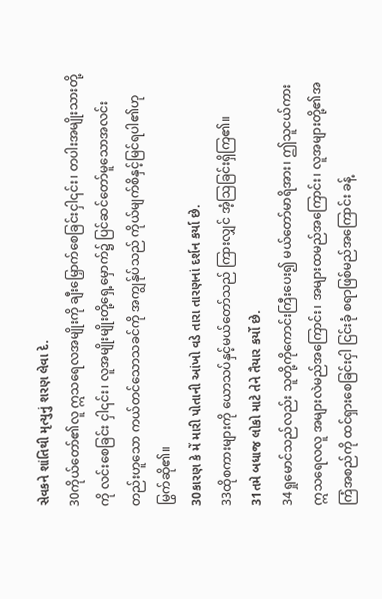સેવકને શાંતિથી મૃત્યુનું શરણ લેવા દે.
30ကိုယ်တော်၏လူ ဣသရေလအမျိုးကို ချီးမြှောက်စေခြင်းငှါ၎င်း၊ တပါးအမျိုးသားတို့ကို လင်းစေခြင်း ငှါ၎င်း၊ လူအမျိုးမျိုးတို့ရှေ့မှောက်၌ ပြင်ဆင်တော်မူသောအလင်းတည်းဟူသော ကယ်တင်သောသခင်ကို အကျွန်ုပ်သည် ကိုယ်မျက်စိနှင့်မြင်ရပါ၏ဟု မြွက်ဆို၏။
30કારણ કે મેં મારી પોતાની આંખો વડે તારા તારણનાં દર્શન કર્યા છે.
33ထိုစကားများကို ယောသပ်နှင့်မယ်တော်သည် ကြားလျှင် အံ့ဩခြင်းရှိကြ၏။
31તમે બધાજ લોકો માટે તેને તૈયાર કર્યો છે.
34ရှုမောင်သည်လည်း သူတို့ကိုကောင်းကြီးပေး၍ မယ်တော်မာရိအား၊ ဤသူငယ်ကား ဣသရေလလူ အများလဲမည်အကြောင်း၊ အများထမည်အကြောင်း၊ လူအများတို့၏အကြံအစည်ကို ထင်ရှားစေခြင်းငှါ ငြင်းခုံ စရာဖြစ်မည်အကြောင်း ခန့်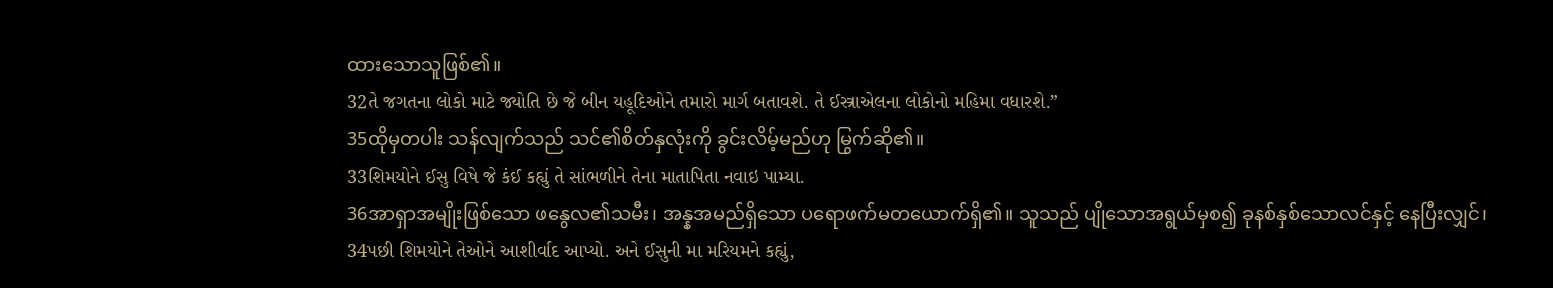ထားသောသူဖြစ်၏။
32તે જગતના લોકો માટે જ્યોતિ છે જે બીન યહૂદિઓને તમારો માર્ગ બતાવશે. તે ઈસ્ત્રાએલના લોકોનો મહિમા વધારશે.”
35ထိုမှတပါး သန်လျက်သည် သင်၏စိတ်နှလုံးကို ခွင်းလိမ့်မည်ဟု မြွက်ဆို၏။
33શિમયોને ઈસુ વિષે જે કંઈ કહ્યું તે સાંભળીને તેના માતાપિતા નવાઇ પામ્યા.
36အာရှာအမျိုးဖြစ်သော ဖနွေလ၏သမီး၊ အန္နအမည်ရှိသော ပရောဖက်မတယောက်ရှိ၏။ သူသည် ပျိုသောအရွယ်မှစ၍ ခုနစ်နှစ်သောလင်နှင့် နေပြီးလျှင်၊
34પછી શિમયોને તેઓને આશીર્વાદ આપ્યો. અને ઈસુની મા મરિયમને કહ્યું,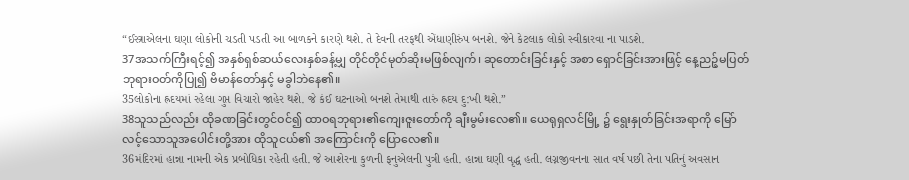“ઈસ્ત્રાએલના ઘણા લોકોની ચડતી પડતી આ બાળકને કારણે થશે. તે દેવની તરફથી એંધાણીરુંપ બનશે. જેને કેટલાક લોકો સ્વીકારવા ના પાડશે.
37အသက်ကြီးရင့်၍ အနှစ်ရှစ်ဆယ်လေးနှစ်ခန့်မျှ တိုင်တိုင်မုတ်ဆိုးမဖြစ်လျက်၊ ဆုတောင်းခြင်းနှင့် အစာ ရှောင်ခြင်းအားဖြင့် နေ့ညဉ့်မပြတ် ဘုရားဝတ်ကိုပြု၍ ဗိမာန်တော်နှင့် မခွါဘဲနေ၏။
35લોકોના હ્રદયમાં રહેલા ગુપ્ત વિચારો જાહેર થશે. જે કંઈ ઘટનાઓ બનશે તેમાથી તારું હ્રદય દુ:ખી થશે.”
38သူသည်လည်း ထိုခဏခြင်းတွင်ဝင်၍ ထာဝရဘုရား၏ကျေးဇူးတော်ကို ချီးမွမ်းလေ၏။ ယေရုရှလင်မြို့ ၌ ရွေးနှုတ်ခြင်းအရာကို မြော်လင့်သောသူအပေါင်းတို့အား ထိုသူငယ်၏ အကြောင်းကို ပြောလေ၏။
36મંદિરમાં હાન્ના નામની એક પ્રબોધિકા રહેતી હતી. જે આશેરના કુળની ફનુએલની પુત્રી હતી. હાન્ના ઘણી વૃદ્ધ હતી. લગ્નજીવનના સાત વર્ષ પછી તેના પતિનું અવસાન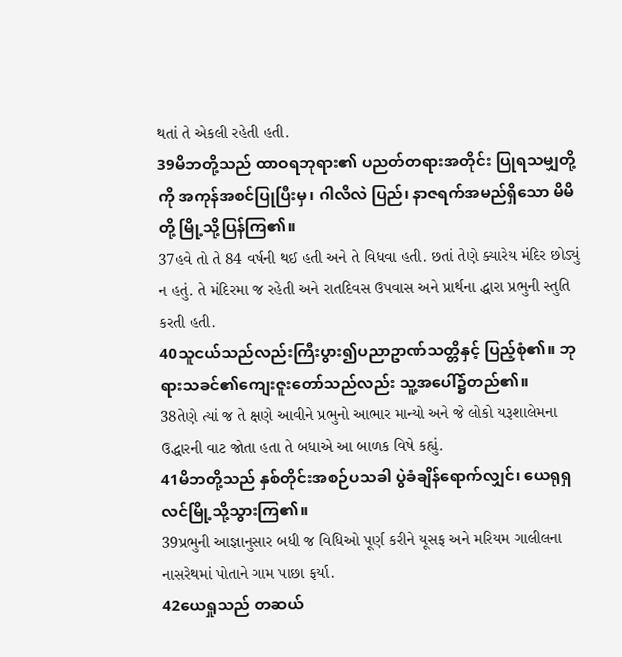થતાં તે એકલી રહેતી હતી.
39မိဘတို့သည် ထာဝရဘုရား၏ ပညတ်တရားအတိုင်း ပြုရသမျှတို့ကို အကုန်အစင်ပြုပြီးမှ၊ ဂါလိလဲ ပြည်၊ နာဇရက်အမည်ရှိသော မိမိတို့ မြို့သို့ပြန်ကြ၏။
37હવે તો તે 84 વર્ષની થઈ હતી અને તે વિધવા હતી. છતાં તેણે ક્યારેય મંદિર છોડ્યું ન હતું. તે મંદિરમા જ રહેતી અને રાતદિવસ ઉપવાસ અને પ્રાર્થના દ્ધારા પ્રભુની સ્તુતિ કરતી હતી.
40သူငယ်သည်လည်းကြီးပွား၍ပညာဥာဏ်သတ္တိနှင့် ပြည့်စုံ၏။ ဘုရားသခင်၏ကျေးဇူးတော်သည်လည်း သူ့အပေါ်၌တည်၏။
38તેણે ત્યાં જ તે ક્ષણે આવીને પ્રભુનો આભાર માન્યો અને જે લોકો યરૂશાલેમના ઉદ્ધારની વાટ જોતા હતા તે બધાએ આ બાળક વિષે કહ્યું.
41မိဘတို့သည် နှစ်တိုင်းအစဉ်ပသခါ ပွဲခံချိန်ရောက်လျှင်၊ ယေရုရှလင်မြို့သို့သွားကြ၏။
39પ્રભુની આજ્ઞાનુસાર બધી જ વિધિઓ પૂર્ણ કરીને યૂસફ અને મરિયમ ગાલીલના નાસરેથમાં પોતાને ગામ પાછા ફર્યા.
42ယေရှုသည် တဆယ်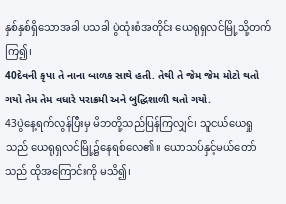နှစ်နှစ်ရှိသောအခါ ပသခါ ပွဲထုံးစံအတိုင်း ယေရုရှလင်မြို့သို့တက်ကြ၍၊
40દેવની કૃપા તે નાના બાળક સાથે હતી. તેથી તે જેમ જેમ મોટો થતો ગયો તેમ તેમ વધારે પરાક્રમી અને બુદ્ધિશાળી થતો ગયો.
43ပွဲနေ့ရက်လွန်ပြီးမှ မိဘတို့သည်ပြန်ကြလျှင်၊ သူငယ်ယေရှုသည် ယေရုရှလင်မြို့၌နေရစ်လေ၏။ ယောသပ်နှင့်မယ်တော်သည် ထိုအကြောင်းကို မသိ၍၊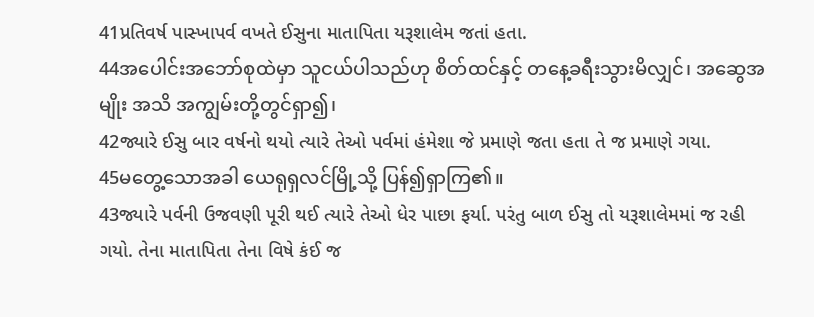41પ્રતિવર્ષ પાસ્ખાપર્વ વખતે ઈસુના માતાપિતા યરૂશાલેમ જતાં હતા.
44အပေါင်းအဘော်စုထဲမှာ သူငယ်ပါသည်ဟု စိတ်ထင်နှင့် တနေ့ခရီးသွားမိလျှင်၊ အဆွေအမျိုး အသိ အကျွမ်းတို့တွင်ရှာ၍၊
42જ્યારે ઈસુ બાર વર્ષનો થયો ત્યારે તેઓ પર્વમાં હંમેશા જે પ્રમાણે જતા હતા તે જ પ્રમાણે ગયા.
45မတွေ့သောအခါ ယေရုရှလင်မြို့သို့ ပြန်၍ရှာကြ၏။
43જ્યારે પર્વની ઉજવણી પૂરી થઈ ત્યારે તેઓ ધેર પાછા ફર્યા. પરંતુ બાળ ઈસુ તો યરૂશાલેમમાં જ રહી ગયો. તેના માતાપિતા તેના વિષે કંઈ જ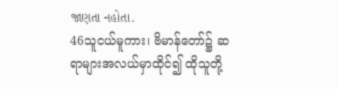જાણતા નહોતા.
46သူငယ်မူကား၊ ဗိမာန်တော်၌ ဆရာများအလယ်မှာထိုင်၍ ထိုသူတို့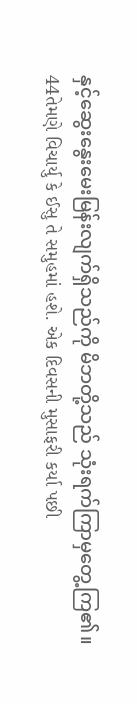နှင့်ဆွေးနွေးမေးမြန်းလျက်ရှိသည်ကို မိဘတို့သည် သုံးရက်ကြာမှတွေ့ကြ၏။
44તેમણે વિચાર્યુ કે ઈસુ તે સમુહમાં હશે. એક દિવસની મુસાફરી કર્યા પછી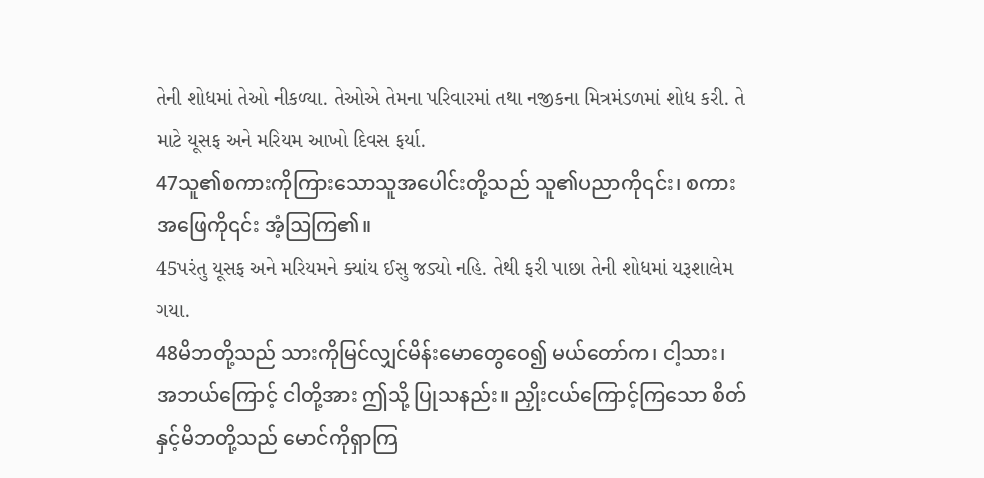તેની શોધમાં તેઓ નીકળ્યા. તેઓએ તેમના પરિવારમાં તથા નજીકના મિત્રમંડળમાં શોધ કરી. તે માટે યૂસફ અને મરિયમ આખો દિવસ ફર્યા.
47သူ၏စကားကိုကြားသောသူအပေါင်းတို့သည် သူ၏ပညာကို၎င်း၊ စကားအဖြေကို၎င်း အံ့ဩကြ၏။
45પરંતુ યૂસફ અને મરિયમને ક્યાંય ઈસુ જડ્યો નહિ. તેથી ફરી પાછા તેની શોધમાં યરૂશાલેમ ગયા.
48မိဘတို့သည် သားကိုမြင်လျှင်မိန်းမောတွေဝေ၍ မယ်တော်က၊ ငါ့သား၊ အဘယ်ကြောင့် ငါတို့အား ဤသို့ ပြုသနည်း။ ညှိုးငယ်ကြောင့်ကြသော စိတ်နှင့်မိဘတို့သည် မောင်ကိုရှာကြ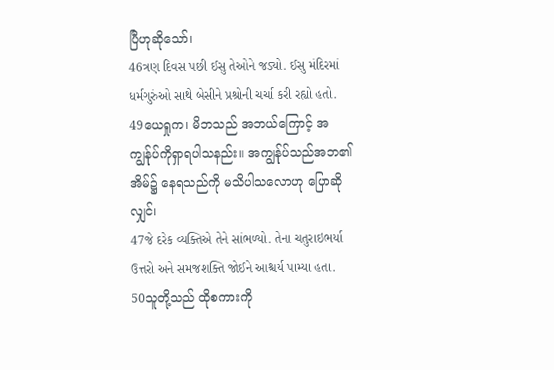ပြီဟုဆိုသော်၊
46ત્રણ દિવસ પછી ઈસુ તેઓને જડ્યો. ઈસુ મંદિરમાં ધર્મગુરુંઓ સાથે બેસીને પ્રશ્રોની ચર્ચા કરી રહ્યો હતો.
49ယေရှုက၊ မိဘသည် အဘယ်ကြောင့် အကျွန်ုပ်ကိုရှာရပါသနည်း။ အကျွန်ုပ်သည်အဘ၏ အိမ်၌ နေရသည်ကို မသိပါသလောဟု ပြောဆိုလျှင်၊
47જે દરેક વ્યક્તિએ તેને સાંભળ્યો. તેના ચતુરાઇભર્યા ઉત્તરો અને સમજશક્તિ જોઈને આશ્ચર્ય પામ્યા હતા.
50သူတို့သည် ထိုစကားကို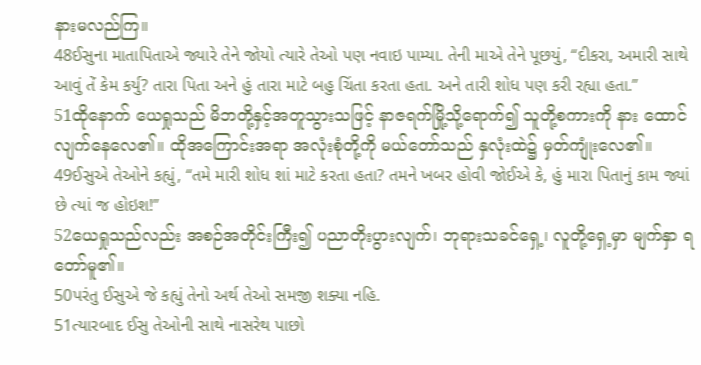နားမလည်ကြ။
48ઈસુના માતાપિતાએ જ્યારે તેને જોયો ત્યારે તેઓ પણ નવાઇ પામ્યા. તેની માએ તેને પૂછયું, “દીકરા, અમારી સાથે આવું તેં કેમ કર્યુ? તારા પિતા અને હું તારા માટે બહુ ચિંતા કરતા હતા. અને તારી શોધ પણ કરી રહ્યા હતા.”
51ထိုနောက် ယေရှုသည် မိဘတို့နှင့်အတူသွားသဖြင့် နာဇရက်မြို့သို့ရောက်၍ သူတို့စကားကို နား ထောင်လျက်နေလေ၏။ ထိုအကြောင်းအရာ အလုံးစုံတို့ကို မယ်တော်သည် နှလုံးထဲ၌ မှတ်ကျုံးလေ၏။
49ઈસુએ તેઓને કહ્યું, “તમે મારી શોધ શાં માટે કરતા હતા? તમને ખબર હોવી જોઈએ કે, હું મારા પિતાનું કામ જ્યાં છે ત્યાં જ હોઇશ!”
52ယေရှုသည်လည်း အစဉ်အတိုင်းကြီး၍ ပညာတိုးပွားလျက်၊ ဘုရားသခင်ရှေ့၊ လူတို့ရှေ့မှာ မျက်နှာ ရတော်မူ၏။
50પરંતુ ઈસુએ જે કહ્યું તેનો અર્થ તેઓ સમજી શક્યા નહિ.
51ત્યારબાદ ઈસુ તેઓની સાથે નાસરેથ પાછો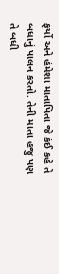ફર્યો અને હંમેશા માતાપિતા જે કંઈ કહે તે બધાનું પાલન કરતો. તેની માતા હજુ પણ તે બધી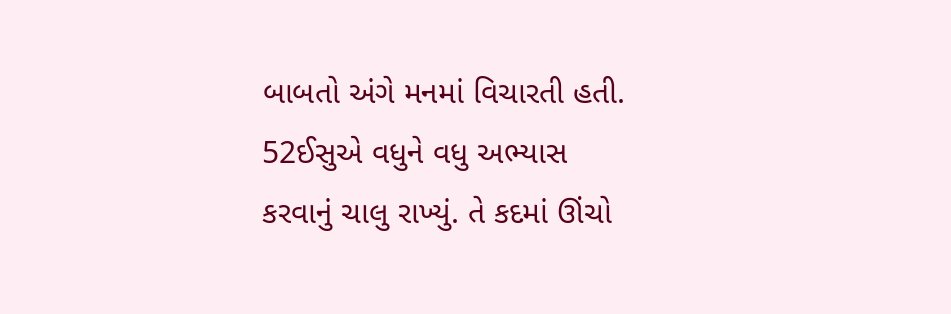બાબતો અંગે મનમાં વિચારતી હતી.
52ઈસુએ વધુને વધુ અભ્યાસ કરવાનું ચાલુ રાખ્યું. તે કદમાં ઊંચો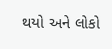થયો અને લોકો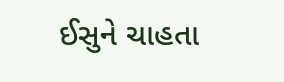ઈસુને ચાહતા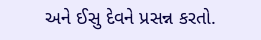અને ઈસુ દેવને પ્રસન્ન કરતો.